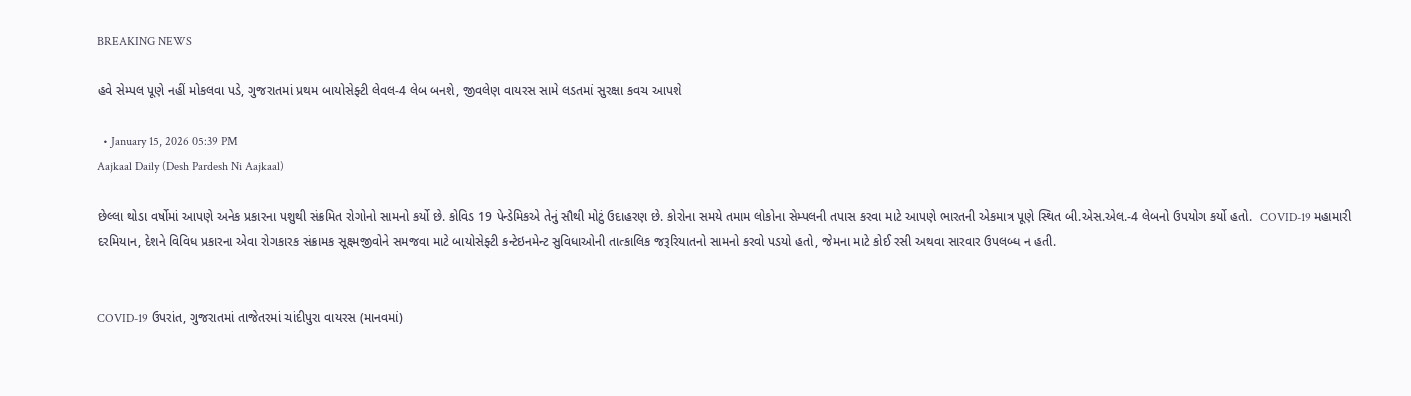BREAKING NEWS

હવે સેમ્પલ પૂણે નહીં મોકલવા પડે, ગુજરાતમાં પ્રથમ બાયોસેફ્ટી લેવલ-4 લેબ બનશે, જીવલેણ વાયરસ સામે લડતમાં સુરક્ષા કવચ આપશે

  • January 15, 2026 05:39 PM
Aajkaal Daily (Desh Pardesh Ni Aajkaal)

છેલ્લા થોડા વર્ષોમાં આપણે અનેક પ્રકારના પશુથી સંક્રમિત રોગોનો સામનો કર્યો છે. કોવિડ 19 પેન્ડેમિકએ તેનું સૌથી મોટું ઉદાહરણ છે. કોરોના સમયે તમામ લોકોના સેમ્પલની તપાસ કરવા માટે આપણે ભારતની એકમાત્ર પૂણે સ્થિત બી.એસ.એલ.-4 લેબનો ઉપયોગ કર્યો હતો.  COVID-19 મહામારી દરમિયાન, દેશને વિવિધ પ્રકારના એવા રોગકારક સંક્રામક સૂક્ષ્મજીવોને સમજવા માટે બાયોસેફ્ટી કન્ટેઇનમેન્ટ સુવિધાઓની તાત્કાલિક જરૂરિયાતનો સામનો કરવો પડયો હતો, જેમના માટે કોઈ રસી અથવા સારવાર ઉપલબ્ધ ન હતી.


COVID-19 ઉપરાંત, ગુજરાતમાં તાજેતરમાં ચાંદીપુરા વાયરસ (માનવમાં)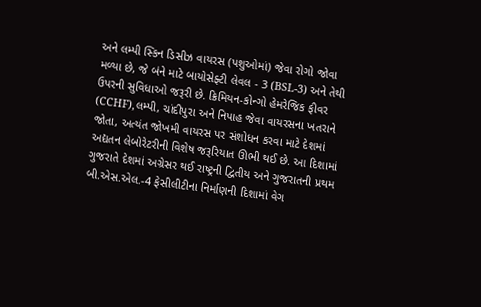અને લમ્પી સ્કિન ડિસીઝ વાયરસ (પશુઓમાં) જેવા રોગો જોવા મળ્યા છે, જે બંને માટે બાયોસેફ્ટી લેવલ - 3 (BSL-3) અને તેથી ઉપરની સુવિધાઓ જરૂરી છે. ક્રિમિયન-કોન્ગો હેમરેજિક ફીવર (CCHF),લમ્પી, ચાંદીપુરા અને નિપાહ જેવા વાયરસના ખતરાને જોતા, અત્યંત જોખમી વાયરસ પર સંશોધન કરવા માટે દેશમાં અદ્યતન લેબોરેટરીની વિશેષ જરૂરિયાત ઊભી થઈ છે. આ દિશામાં ગુજરાતે દેશમાં અગ્રેસર થઈ રાષ્ટ્રની દ્વિતીય અને ગુજરાતની પ્રથમ બી.એસ.એલ.-4 ફેસીલીટીના નિર્માણની દિશામાં વેગ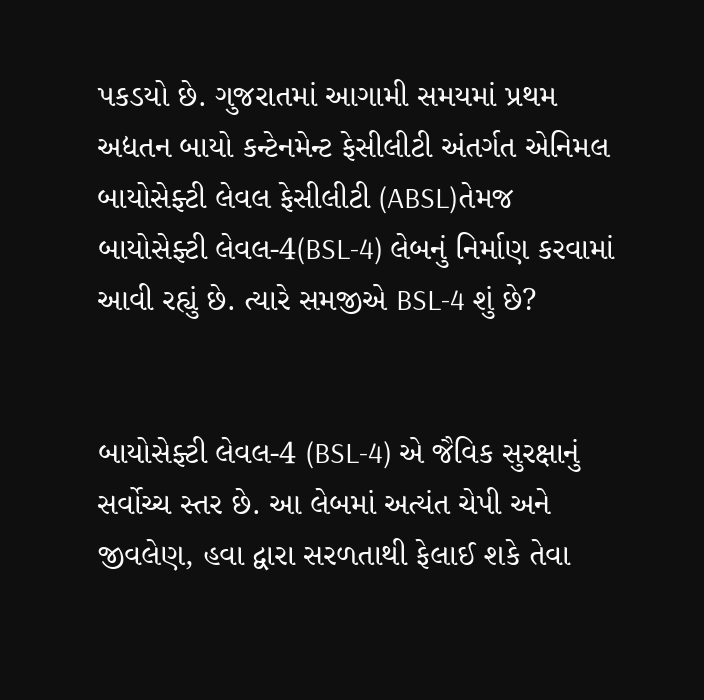પકડયો છે. ગુજરાતમાં આગામી સમયમાં પ્રથમ અદ્યતન બાયો કન્ટેનમેન્ટ ફેસીલીટી અંતર્ગત એનિમલ બાયોસેફ્ટી લેવલ ફેસીલીટી (ABSL)તેમજ બાયોસેફ્ટી લેવલ-4(BSL-4) લેબનું નિર્માણ કરવામાં આવી રહ્યું છે. ત્યારે સમજીએ BSL-4 શું છે?


બાયોસેફ્ટી લેવલ-4 (BSL-4) એ જૈવિક સુરક્ષાનું સર્વોચ્ચ સ્તર છે. આ લેબમાં અત્યંત ચેપી અને જીવલેણ, હવા દ્વારા સરળતાથી ફેલાઈ શકે તેવા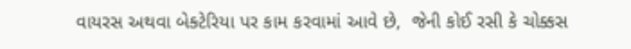વાયરસ અથવા બેક્ટેરિયા પર કામ કરવામાં આવે છે,  જેની કોઈ રસી કે ચોક્કસ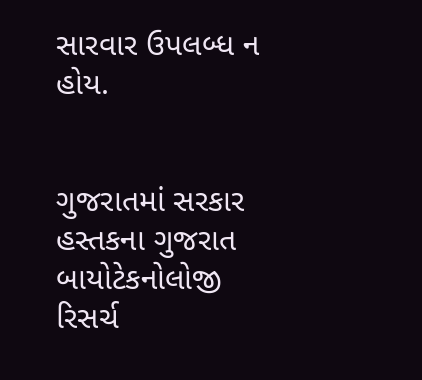સારવાર ઉપલબ્ધ ન હોય.


ગુજરાતમાં સરકાર હસ્તકના ગુજરાત બાયોટેકનોલોજી રિસર્ચ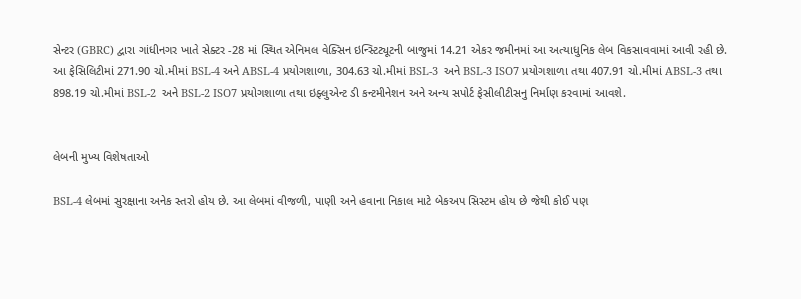સેન્ટર (GBRC) દ્વારા ગાંધીનગર ખાતે સેક્ટર -28 માં સ્થિત એનિમલ વેક્સિન ઇન્સ્ટિટ્યૂટની બાજુમાં 14.21 એકર જમીનમાં આ અત્યાધુનિક લેબ વિકસાવવામાં આવી રહી છે. આ ફેસિલિટીમાં 271.90 ચો.મીમાં BSL-4 અને ABSL-4 પ્રયોગશાળા, 304.63 ચો.મીમાં BSL-3  અને BSL-3 ISO7 પ્રયોગશાળા તથા 407.91 ચો.મીમાં ABSL-3 તથા 898.19 ચો.મીમાં BSL-2  અને BSL-2 ISO7 પ્રયોગશાળા તથા ઇફ્લુએન્ટ ડી કન્ટમીનેશન અને અન્ય સપોર્ટ ફેસીલીટીસનુ નિર્માણ કરવામાં આવશે.


લેબની મુખ્ય વિશેષતાઓ

BSL-4 લેબમાં સુરક્ષાના અનેક સ્તરો હોય છે. આ લેબમાં વીજળી, પાણી અને હવાના નિકાલ માટે બેકઅપ સિસ્ટમ હોય છે જેથી કોઈ પણ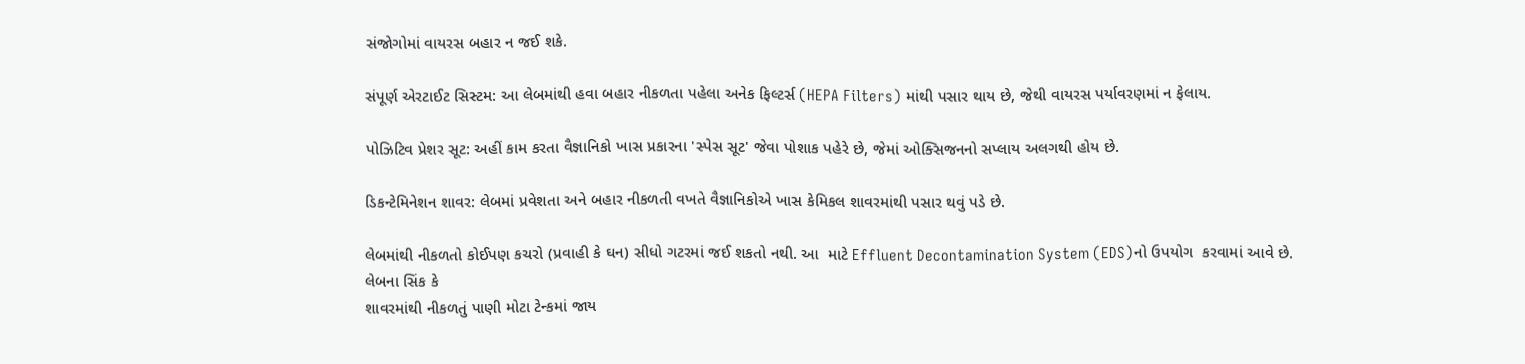સંજોગોમાં વાયરસ બહાર ન જઈ શકે.

સંપૂર્ણ એરટાઈટ સિસ્ટમ: આ લેબમાંથી હવા બહાર નીકળતા પહેલા અનેક ફિલ્ટર્સ (HEPA Filters) માંથી પસાર થાય છે, જેથી વાયરસ પર્યાવરણમાં ન ફેલાય.

પોઝિટિવ પ્રેશર સૂટ: અહીં કામ કરતા વૈજ્ઞાનિકો ખાસ પ્રકારના 'સ્પેસ સૂટ' જેવા પોશાક પહેરે છે, જેમાં ઓક્સિજનનો સપ્લાય અલગથી હોય છે.

ડિકન્ટેમિનેશન શાવર: લેબમાં પ્રવેશતા અને બહાર નીકળતી વખતે વૈજ્ઞાનિકોએ ખાસ કેમિકલ શાવરમાંથી પસાર થવું પડે છે.

લેબમાંથી નીકળતો કોઈપણ કચરો (પ્રવાહી કે ઘન) સીધો ગટરમાં જઈ શકતો નથી. આ  માટે Effluent Decontamination System (EDS)નો‌ ઉપયોગ  કરવામાં આવે છે. લેબના સિંક કે
શાવરમાંથી નીકળતું પાણી મોટા ટેન્કમાં જાય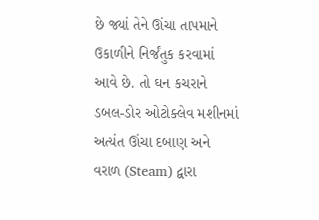છે જ્યાં તેને ઊંચા તાપમાને ઉકાળીને નિર્જંતુક કરવામાં આવે છે. તો ઘન કચરાને ડબલ-ડોર ઓટોક્લેવ મશીનમાં અત્યંત ઊંચા દબાણ અને વરાળ (Steam) દ્વારા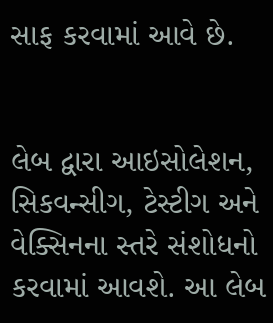સાફ કરવામાં આવે છે.


લેબ દ્વારા આઇસોલેશન, સિકવન્સીગ, ટેસ્ટીગ અને વેક્સિનના સ્તરે સંશોધનો કરવામાં આવશે. આ લેબ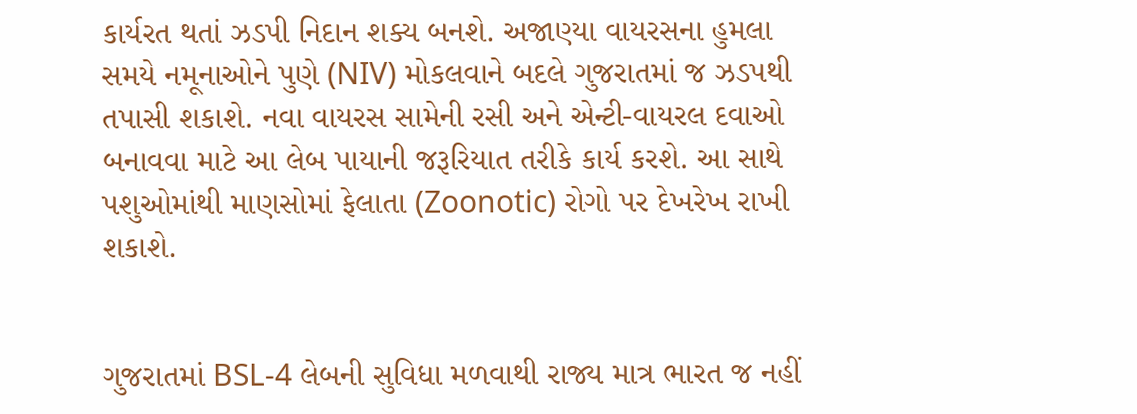કાર્યરત થતાં ઝડપી નિદાન શક્ય બનશે. અજાણ્યા વાયરસના હુમલા સમયે નમૂનાઓને પુણે (NIV) મોકલવાને બદલે ગુજરાતમાં જ ઝડપથી તપાસી શકાશે. નવા વાયરસ સામેની રસી અને એન્ટી-વાયરલ દવાઓ બનાવવા માટે આ લેબ પાયાની જરૂરિયાત તરીકે કાર્ય કરશે. આ સાથે પશુઓમાંથી માણસોમાં ફેલાતા (Zoonotic) રોગો પર દેખરેખ રાખી શકાશે.


ગુજરાતમાં BSL-4 લેબની સુવિધા મળવાથી રાજ્ય માત્ર ભારત જ નહીં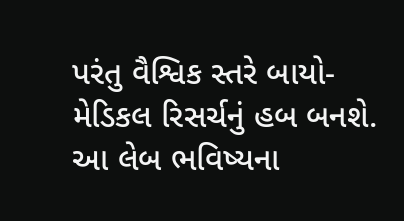પરંતુ વૈશ્વિક સ્તરે બાયો-મેડિકલ રિસર્ચનું હબ બનશે. આ લેબ ભવિષ્યના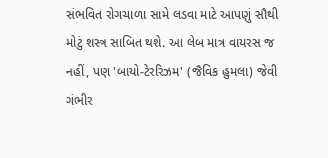સંભવિત રોગચાળા સામે લડવા માટે આપણું સૌથી મોટું શસ્ત્ર સાબિત થશે. આ લેબ માત્ર વાયરસ જ નહીં, પણ 'બાયો-ટેરરિઝમ' (જૈવિક હુમલા) જેવી ગંભીર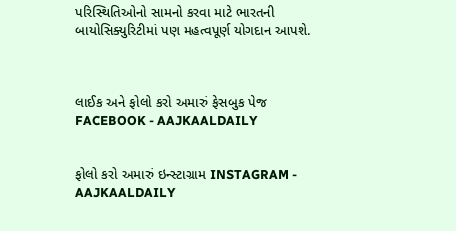પરિસ્થિતિઓનો સામનો કરવા માટે ભારતની બાયોસિક્યુરિટીમાં પણ મહત્વપૂર્ણ યોગદાન આપશે.



લાઈક અને ફોલો કરો અમારું ફેસબુક પેજ FACEBOOK - AAJKAALDAILY


ફોલો કરો અમારું ઇન્સ્ટાગ્રામ INSTAGRAM - AAJKAALDAILY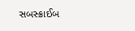સબસ્ક્રાઈબ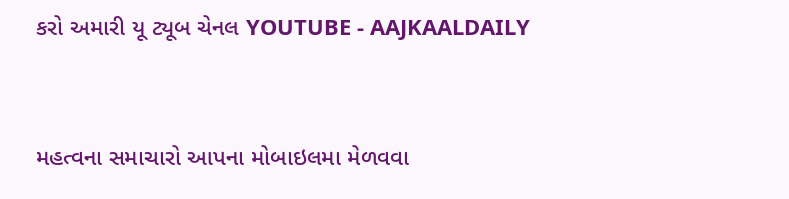કરો અમારી યૂ ટ્યૂબ ચેનલ YOUTUBE - AAJKAALDAILY


મહત્વના સમાચારો આપના મોબાઇલમા મેળવવા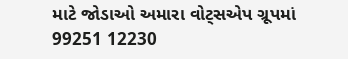માટે જોડાઓ અમારા વોટ્સએપ ગ્રૂપમાં  99251 12230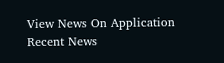View News On Application
Recent News